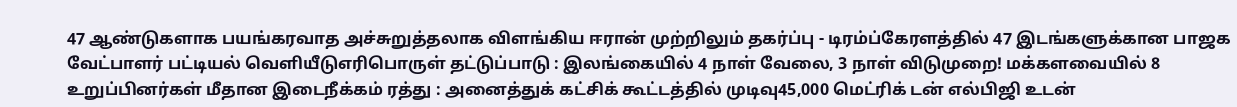47 ஆண்டுகளாக பயங்கரவாத அச்சுறுத்தலாக விளங்கிய ஈரான் முற்றிலும் தகர்ப்பு - டிரம்ப்கேரளத்தில் 47 இடங்களுக்கான பாஜக வேட்பாளர் பட்டியல் வெளியீடுஎரிபொருள் தட்டுப்பாடு : இலங்கையில் 4 நாள் வேலை, 3 நாள் விடுமுறை! மக்களவையில் 8 உறுப்பினர்கள் மீதான இடைநீக்கம் ரத்து : அனைத்துக் கட்சிக் கூட்டத்தில் முடிவு45,000 மெட்ரிக் டன் எல்பிஜி உடன்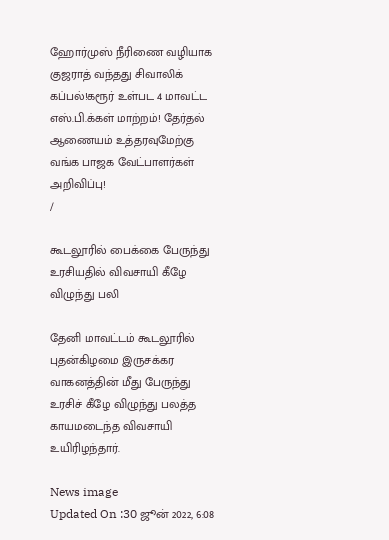ஹோர்முஸ் நீரிணை வழியாக குஜராத் வந்தது சிவாலிக் கப்பல்!கரூர் உள்பட 4 மாவட்ட எஸ்.பி.க்கள் மாற்றம்! தேர்தல் ஆணையம் உத்தரவுமேற்கு வங்க பாஜக வேட்பாளர்கள் அறிவிப்பு!
/

கூடலூரில் பைக்கை பேருந்து உரசியதில் விவசாயி கீழே விழுந்து பலி

தேனி மாவட்டம் கூடலூரில் புதன்கிழமை இருசக்கர வாகனத்தின் மீது பேருந்து உரசிச் கீழே விழுந்து பலத்த காயமடைந்த விவசாயி உயிரிழந்தார்.

News image
Updated On :30 ஜூன் 2022, 6:08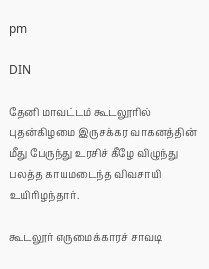pm

DIN

தேனி மாவட்டம் கூடலூரில் புதன்கிழமை இருசக்கர வாகனத்தின் மீது பேருந்து உரசிச் கீழே விழுந்து பலத்த காயமடைந்த விவசாயி உயிரிழந்தார்.

கூடலூர் எருமைக்காரச் சாவடி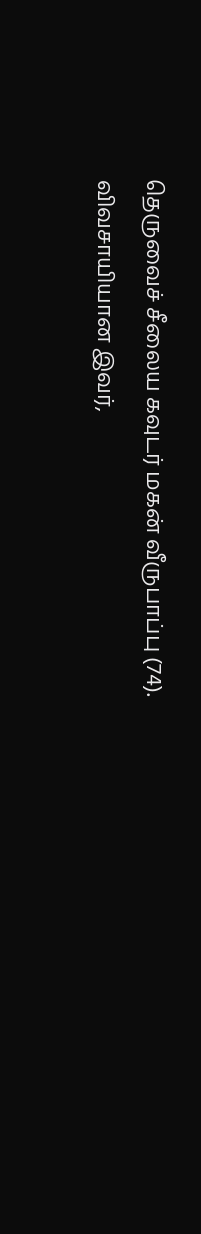தெருவைச் சீலைய கவுடர் மகன் வீருபாப்பு (74). விவசாயியான இவர்,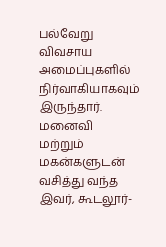பல்வேறு விவசாய அமைப்புகளில் நிர்வாகியாகவும் இருந்தார். மனைவி மற்றும் மகன்களுடன் வசித்து வந்த இவர், கூடலூர்-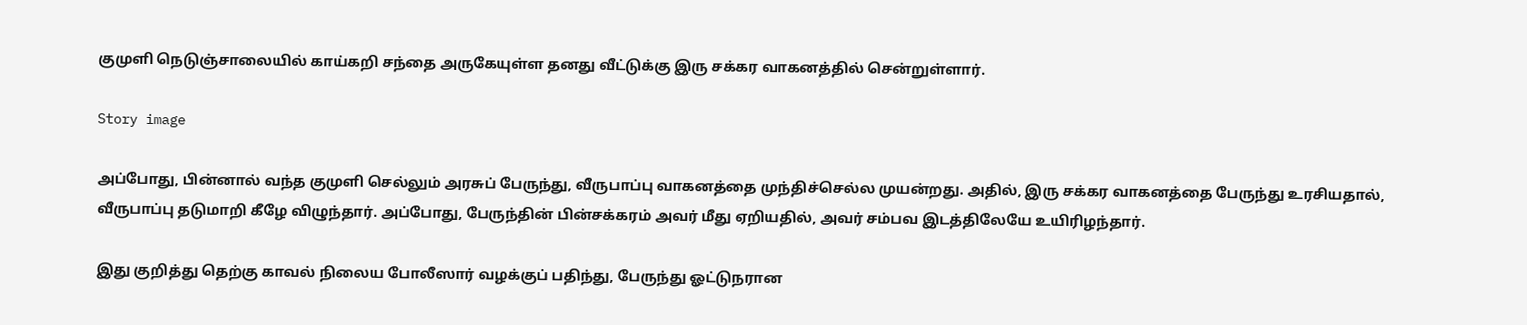குமுளி நெடுஞ்சாலையில் காய்கறி சந்தை அருகேயுள்ள தனது வீட்டுக்கு இரு சக்கர வாகனத்தில் சென்றுள்ளார்.

Story image

அப்போது, பின்னால் வந்த குமுளி செல்லும் அரசுப் பேருந்து, வீருபாப்பு வாகனத்தை முந்திச்செல்ல முயன்றது. அதில், இரு சக்கர வாகனத்தை பேருந்து உரசியதால், வீருபாப்பு தடுமாறி கீழே விழுந்தார். அப்போது, பேருந்தின் பின்சக்கரம் அவர் மீது ஏறியதில், அவர் சம்பவ இடத்திலேயே உயிரிழந்தார்.

இது குறித்து தெற்கு காவல் நிலைய போலீஸார் வழக்குப் பதிந்து, பேருந்து ஓட்டுநரான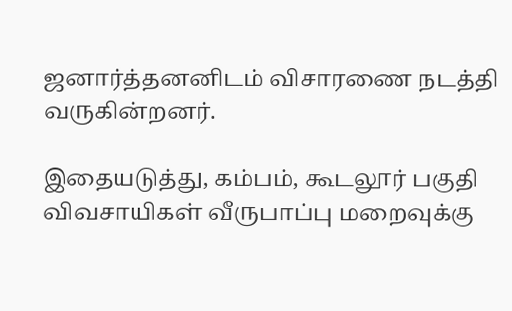ஜனார்த்தனனிடம் விசாரணை நடத்தி வருகின்றனர்.

இதையடுத்து, கம்பம், கூடலூர் பகுதி விவசாயிகள் வீருபாப்பு மறைவுக்கு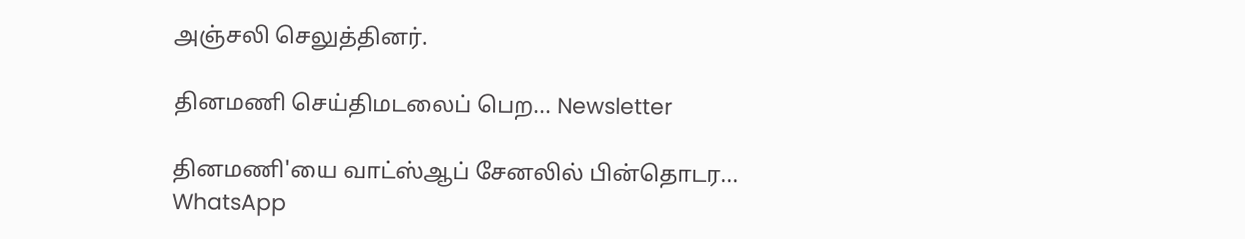அஞ்சலி செலுத்தினர்.

தினமணி செய்திமடலைப் பெற... Newsletter

தினமணி'யை வாட்ஸ்ஆப் சேனலில் பின்தொடர... WhatsApp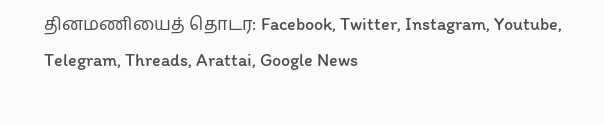தினமணியைத் தொடர: Facebook, Twitter, Instagram, Youtube, Telegram, Threads, Arattai, Google News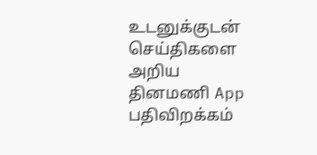உடனுக்குடன் செய்திகளை அறிய தினமணி App பதிவிறக்கம்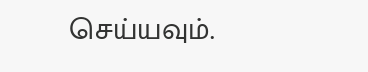செய்யவும்.